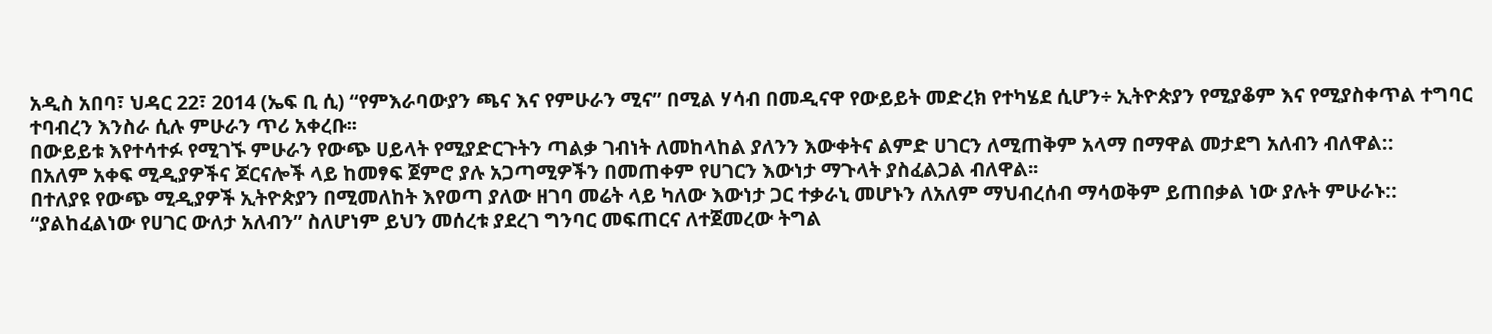አዲስ አበባ፣ ህዳር 22፣ 2014 (ኤፍ ቢ ሲ) “የምእራባውያን ጫና እና የምሁራን ሚና” በሚል ሃሳብ በመዲናዋ የውይይት መድረክ የተካሄደ ሲሆን÷ ኢትዮጵያን የሚያቆም እና የሚያስቀጥል ተግባር ተባብረን እንስራ ሲሉ ምሁራን ጥሪ አቀረቡ፡፡
በውይይቱ እየተሳተፉ የሚገኙ ምሁራን የውጭ ሀይላት የሚያድርጉትን ጣልቃ ገብነት ለመከላከል ያለንን እውቀትና ልምድ ሀገርን ለሚጠቅም አላማ በማዋል መታደግ አለብን ብለዋል::
በአለም አቀፍ ሚዲያዎችና ጆርናሎች ላይ ከመፃፍ ጀምሮ ያሉ አጋጣሚዎችን በመጠቀም የሀገርን እውነታ ማጉላት ያስፈልጋል ብለዋል፡፡
በተለያዩ የውጭ ሚዲያዎች ኢትዮጵያን በሚመለከት እየወጣ ያለው ዘገባ መሬት ላይ ካለው እውነታ ጋር ተቃራኒ መሆኑን ለአለም ማህብረሰብ ማሳወቅም ይጠበቃል ነው ያሉት ምሁራኑ::
“ያልከፈልነው የሀገር ውለታ አለብን” ስለሆነም ይህን መሰረቱ ያደረገ ግንባር መፍጠርና ለተጀመረው ትግል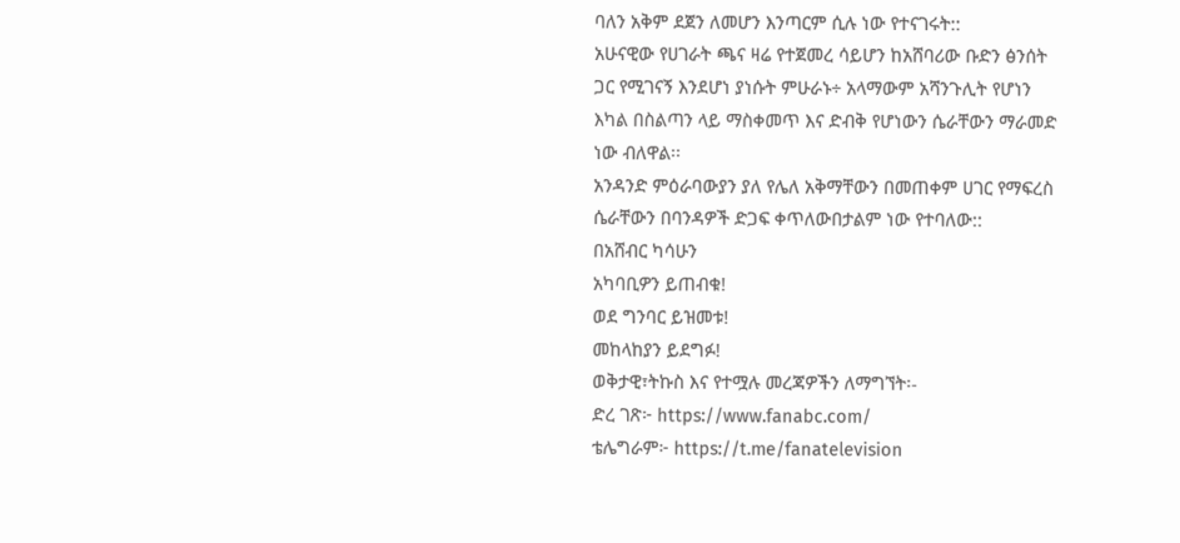ባለን አቅም ደጀን ለመሆን እንጣርም ሲሉ ነው የተናገሩት::
አሁናዊው የሀገራት ጫና ዛሬ የተጀመረ ሳይሆን ከአሸባሪው ቡድን ፅንሰት ጋር የሚገናኝ እንደሆነ ያነሱት ምሁራኑ÷ አላማውም አሻንጉሊት የሆነን እካል በስልጣን ላይ ማስቀመጥ እና ድብቅ የሆነውን ሴራቸውን ማራመድ ነው ብለዋል፡፡
አንዳንድ ምዕራባውያን ያለ የሌለ አቅማቸውን በመጠቀም ሀገር የማፍረስ ሴራቸውን በባንዳዎች ድጋፍ ቀጥለውበታልም ነው የተባለው::
በአሸብር ካሳሁን
አካባቢዎን ይጠብቁ!
ወደ ግንባር ይዝመቱ!
መከላከያን ይደግፉ!
ወቅታዊ፣ትኩስ እና የተሟሉ መረጃዎችን ለማግኘት፡-
ድረ ገጽ፦ https://www.fanabc.com/
ቴሌግራም፦ https://t.me/fanatelevision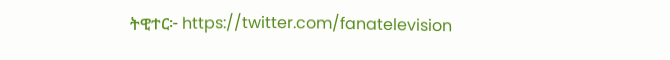ትዊተር፦ https://twitter.com/fanatelevision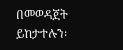በመወዳጀት ይከታተሉን፡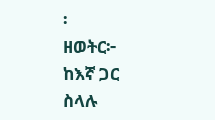፡
ዘወትር፦ ከእኛ ጋር ስላሉ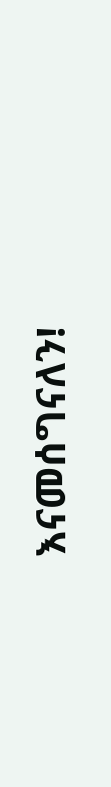እናመሰግናለን!